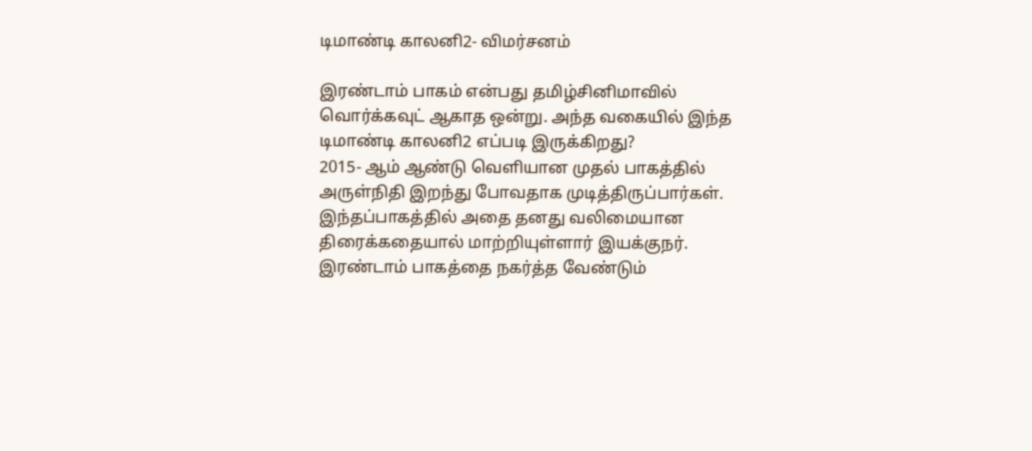டிமாண்டி காலனி2- விமர்சனம்

இரண்டாம் பாகம் என்பது தமிழ்சினிமாவில் வொர்க்கவுட் ஆகாத ஒன்று. அந்த வகையில் இந்த டிமாண்டி காலனி2 எப்படி இருக்கிறது?
2015- ஆம் ஆண்டு வெளியான முதல் பாகத்தில் அருள்நிதி இறந்து போவதாக முடித்திருப்பார்கள். இந்தப்பாகத்தில் அதை தனது வலிமையான திரைக்கதையால் மாற்றியுள்ளார் இயக்குநர். இரண்டாம் பாகத்தை நகர்த்த வேண்டும்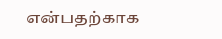என்பதற்காக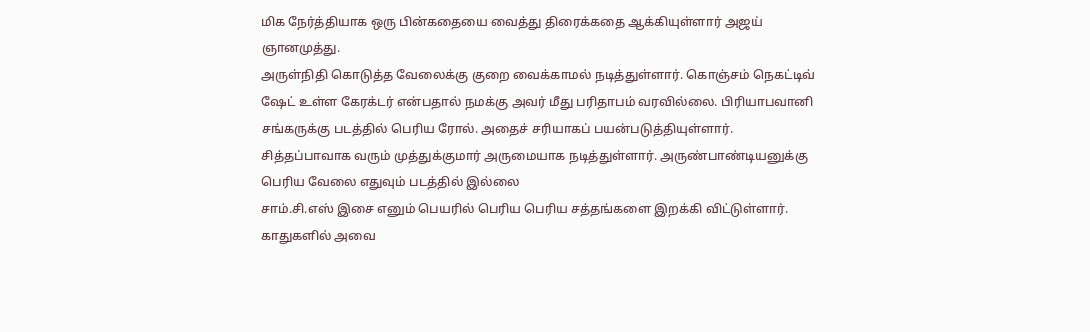மிக நேர்த்தியாக ஒரு பின்கதையை வைத்து திரைக்கதை ஆக்கியுள்ளார் அஜய் ஞானமுத்து.
அருள்நிதி கொடுத்த வேலைக்கு குறை வைக்காமல் நடித்துள்ளார். கொஞ்சம் நெகட்டிவ் ஷேட் உள்ள கேரக்டர் என்பதால் நமக்கு அவர் மீது பரிதாபம் வரவில்லை. பிரியாபவானி சங்கருக்கு படத்தில் பெரிய ரோல். அதைச் சரியாகப் பயன்படுத்தியுள்ளார். சித்தப்பாவாக வரும் முத்துக்குமார் அருமையாக நடித்துள்ளார். அருண்பாண்டியனுக்கு பெரிய வேலை எதுவும் படத்தில் இல்லை
சாம்.சி.எஸ் இசை எனும் பெயரில் பெரிய பெரிய சத்தங்களை இறக்கி விட்டுள்ளார். காதுகளில் அவை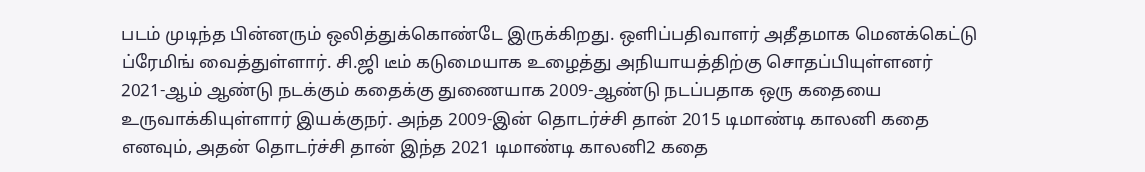படம் முடிந்த பின்னரும் ஒலித்துக்கொண்டே இருக்கிறது. ஒளிப்பதிவாளர் அதீதமாக மெனக்கெட்டு ப்ரேமிங் வைத்துள்ளார். சி.ஜி டீம் கடுமையாக உழைத்து அநியாயத்திற்கு சொதப்பியுள்ளனர்
2021-ஆம் ஆண்டு நடக்கும் கதைக்கு துணையாக 2009-ஆண்டு நடப்பதாக ஒரு கதையை உருவாக்கியுள்ளார் இயக்குநர். அந்த 2009-இன் தொடர்ச்சி தான் 2015 டிமாண்டி காலனி கதை எனவும், அதன் தொடர்ச்சி தான் இந்த 2021 டிமாண்டி காலனி2 கதை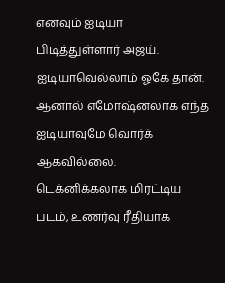எனவும் ஐடியா பிடித்துள்ளார் அஜய். ஐடியாவெல்லாம் ஓகே தான். ஆனால் எமோஷ்னலாக எந்த ஐடியாவுமே வொர்க் ஆகவில்லை. டெக்னிக்கலாக மிரட்டிய படம், உணர்வு ரீதியாக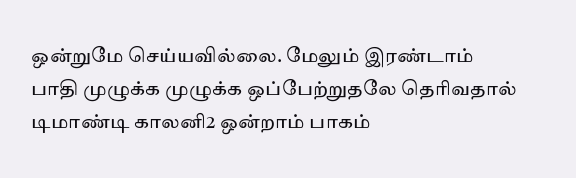ஒன்றுமே செய்யவில்லை. மேலும் இரண்டாம் பாதி முழுக்க முழுக்க ஒப்பேற்றுதலே தெரிவதால் டிமாண்டி காலனி2 ஒன்றாம் பாகம்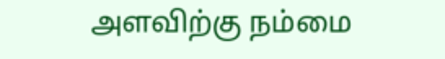அளவிற்கு நம்மை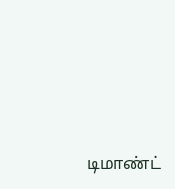டிமாண்ட்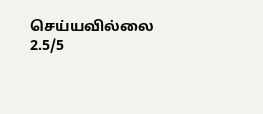செய்யவில்லை
2.5/5